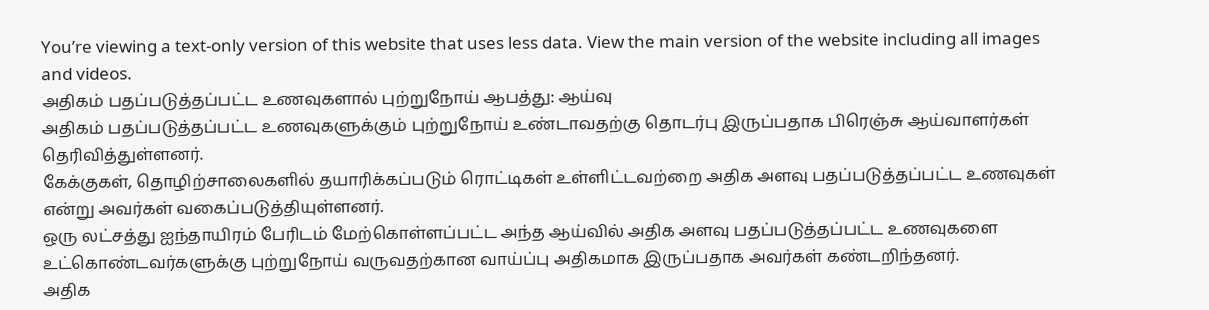You’re viewing a text-only version of this website that uses less data. View the main version of the website including all images and videos.
அதிகம் பதப்படுத்தப்பட்ட உணவுகளால் புற்றுநோய் ஆபத்து: ஆய்வு
அதிகம் பதப்படுத்தப்பட்ட உணவுகளுக்கும் புற்றுநோய் உண்டாவதற்கு தொடர்பு இருப்பதாக பிரெஞ்சு ஆய்வாளர்கள் தெரிவித்துள்ளனர்.
கேக்குகள், தொழிற்சாலைகளில் தயாரிக்கப்படும் ரொட்டிகள் உள்ளிட்டவற்றை அதிக அளவு பதப்படுத்தப்பட்ட உணவுகள் என்று அவர்கள் வகைப்படுத்தியுள்ளனர்.
ஒரு லட்சத்து ஐந்தாயிரம் பேரிடம் மேற்கொள்ளப்பட்ட அந்த ஆய்வில் அதிக அளவு பதப்படுத்தப்பட்ட உணவுகளை உட்கொண்டவர்களுக்கு புற்றுநோய் வருவதற்கான வாய்ப்பு அதிகமாக இருப்பதாக அவர்கள் கண்டறிந்தனர்.
அதிக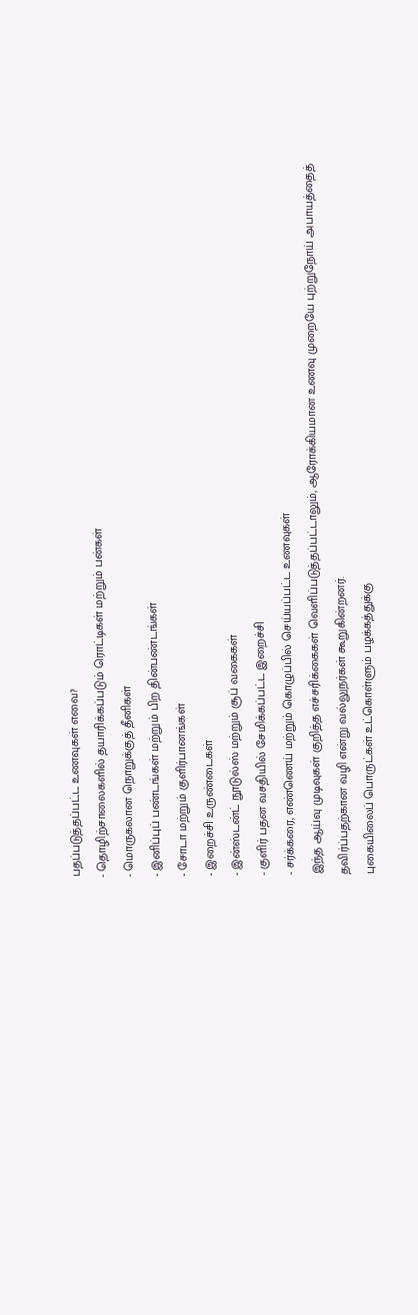பதப்படுத்தப்பட்ட உணவுகள் எவை?
- தொழிற்சாலைகளில் தயாரிக்கப்படும் ரொட்டிகள் மற்றும் பன்கள்
- மொருகலான நொறுக்குத் தீனிகள்
- இனிப்புப் பண்டங்கள் மற்றும் பிற தின்பண்டங்கள்
- சோடா மற்றும் குளிர்பானங்கள்
- இறைச்சி உருண்டைகள்
- இன்ஸ்டன்ட் நூடுல்ஸ் மற்றும் சூப் வகைகள்
- குளிர் பதன வசதியில் சேமிக்கப்பட்ட இறைச்சி
- சர்க்கரை, எண்ணெய் மற்றும் கொழுப்பில் செய்யப்பட்ட உணவுகள்
இந்த ஆய்வு முடிவுகள் குறித்த எச்சரிக்கைகள் வெளிப்படுத்தப்பட்டாலும், ஆரோக்கியமான உணவு முறையே புற்றுநோய் அபாயத்தைத் தவிர்ப்பதற்கான வழி என்று வல்லுநர்கள் கூறுகின்றனர்.
புகையிலைப் பொருட்கள் உட்கொள்ளும் பழக்கத்துக்கு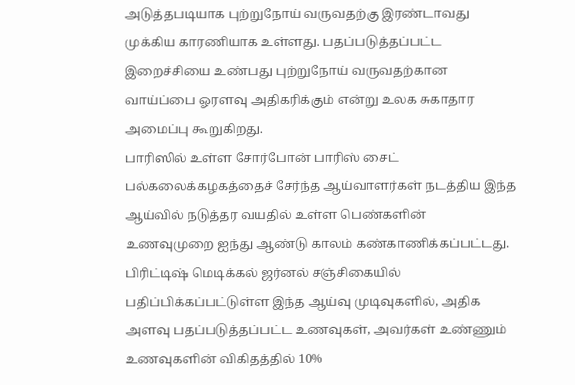அடுத்தபடியாக புற்றுநோய் வருவதற்கு இரண்டாவது முக்கிய காரணியாக உள்ளது. பதப்படுத்தப்பட்ட இறைச்சியை உண்பது புற்றுநோய் வருவதற்கான வாய்ப்பை ஓரளவு அதிகரிக்கும் என்று உலக சுகாதார அமைப்பு கூறுகிறது.
பாரிஸில் உள்ள சோர்போன் பாரிஸ் சைட் பல்கலைக்கழகத்தைச் சேர்ந்த ஆய்வாளர்கள் நடத்திய இந்த ஆய்வில் நடுத்தர வயதில் உள்ள பெண்களின் உணவுமுறை ஐந்து ஆண்டு காலம் கண்காணிக்கப்பட்டது.
பிரிட்டிஷ் மெடிக்கல் ஜர்னல் சஞ்சிகையில் பதிப்பிக்கப்பட்டுள்ள இந்த ஆய்வு முடிவுகளில், அதிக அளவு பதப்படுத்தப்பட்ட உணவுகள், அவர்கள் உண்ணும் உணவுகளின் விகிதத்தில் 10%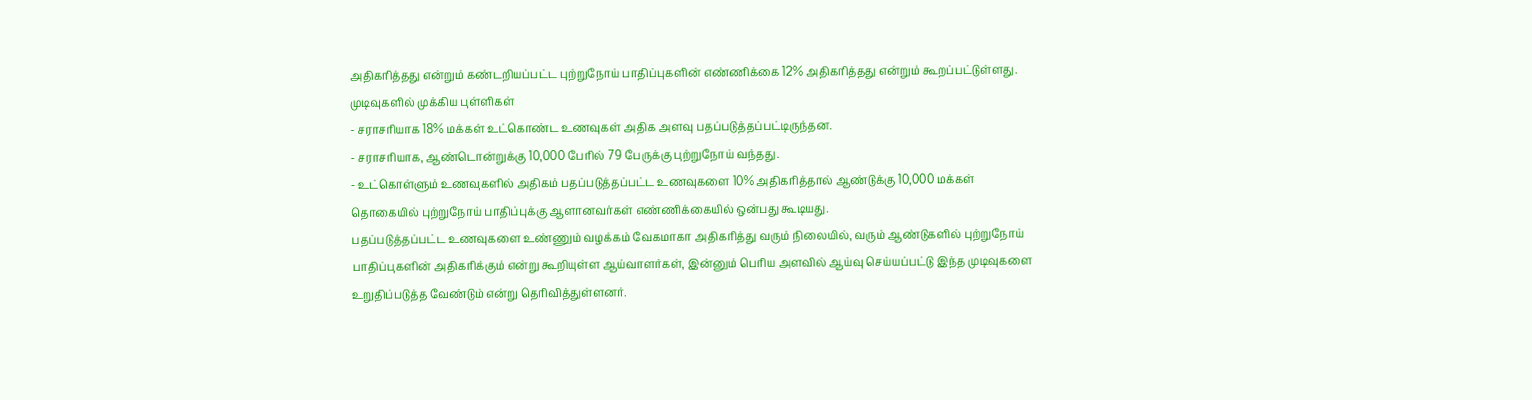அதிகரித்தது என்றும் கண்டறியப்பட்ட புற்றுநோய் பாதிப்புகளின் எண்ணிக்கை 12% அதிகரித்தது என்றும் கூறப்பட்டுள்ளது.
முடிவுகளில் முக்கிய புள்ளிகள்
- சராசரியாக 18% மக்கள் உட்கொண்ட உணவுகள் அதிக அளவு பதப்படுத்தப்பட்டிருந்தன.
- சராசரியாக, ஆண்டொன்றுக்கு 10,000 பேரில் 79 பேருக்கு புற்றுநோய் வந்தது.
- உட்கொள்ளும் உணவுகளில் அதிகம் பதப்படுத்தப்பட்ட உணவுகளை 10% அதிகரித்தால் ஆண்டுக்கு 10,000 மக்கள் தொகையில் புற்றுநோய் பாதிப்புக்கு ஆளானவர்கள் எண்ணிக்கையில் ஒன்பது கூடியது.
பதப்படுத்தப்பட்ட உணவுகளை உண்ணும் வழக்கம் வேகமாகா அதிகரித்து வரும் நிலையில், வரும் ஆண்டுகளில் புற்றுநோய் பாதிப்புகளின் அதிகரிக்கும் என்று கூறியுள்ள ஆய்வாளர்கள், இன்னும் பெரிய அளவில் ஆய்வு செய்யப்பட்டு இந்த முடிவுகளை உறுதிப்படுத்த வேண்டும் என்று தெரிவித்துள்ளனர்.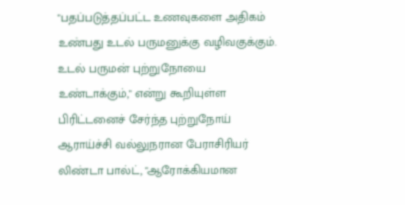"பதப்படுத்தப்பட்ட உணவுகளை அதிகம் உண்பது உடல் பருமனுக்கு வழிவகுக்கும். உடல் பருமன் புற்றுநோயை உண்டாக்கும்," என்று கூறியுள்ள பிரிட்டனைச் சேர்ந்த புற்றுநோய் ஆராய்ச்சி வல்லுநரான பேராசிரியர் லிண்டா பால்ட், "ஆரோக்கியமான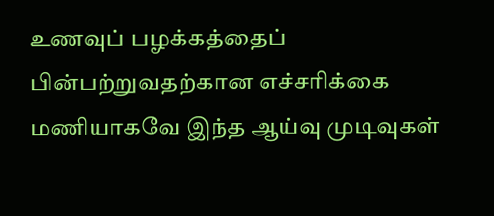உணவுப் பழக்கத்தைப் பின்பற்றுவதற்கான எச்சரிக்கை மணியாகவே இந்த ஆய்வு முடிவுகள்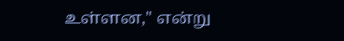உள்ளன," என்று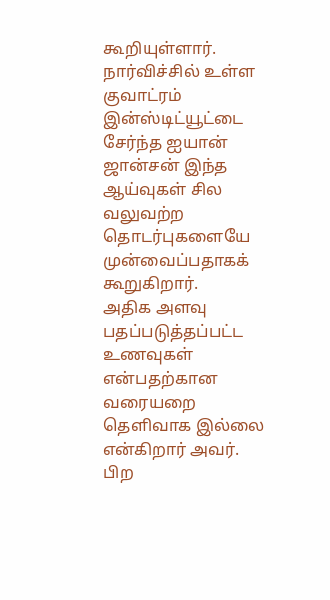கூறியுள்ளார்.
நார்விச்சில் உள்ள குவாட்ரம் இன்ஸ்டிட்யூட்டை சேர்ந்த ஐயான் ஜான்சன் இந்த ஆய்வுகள் சில வலுவற்ற தொடர்புகளையே முன்வைப்பதாகக் கூறுகிறார்.
அதிக அளவு பதப்படுத்தப்பட்ட உணவுகள் என்பதற்கான வரையறை தெளிவாக இல்லை என்கிறார் அவர்.
பிற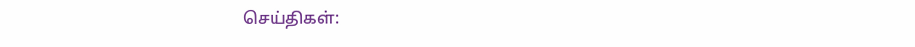செய்திகள்: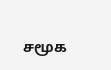சமூக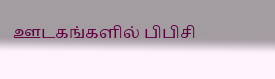ஊடகங்களில் பிபிசி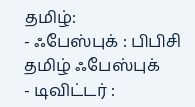தமிழ்:
- ஃபேஸ்புக் : பிபிசி தமிழ் ஃபேஸ்புக்
- டிவிட்டர் :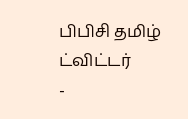பிபிசி தமிழ் ட்விட்டர்
-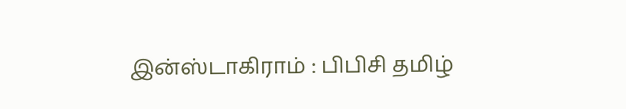இன்ஸ்டாகிராம் : பிபிசி தமிழ்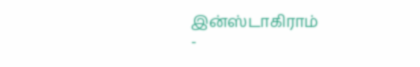இன்ஸ்டாகிராம்
-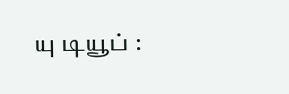யு டியூப் :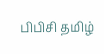பிபிசி தமிழ்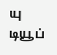யு டியூப்